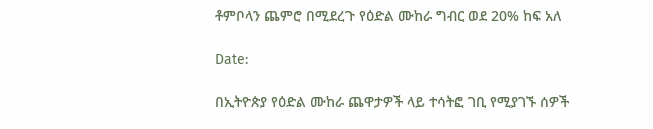ቶምቦላን ጨምሮ በሚደረጉ የዕድል ሙከራ ግብር ወደ 20% ከፍ አለ

Date:

በኢትዮጵያ የዕድል ሙከራ ጨዋታዎች ላይ ተሳትፎ ገቢ የሚያገኙ ሰዎች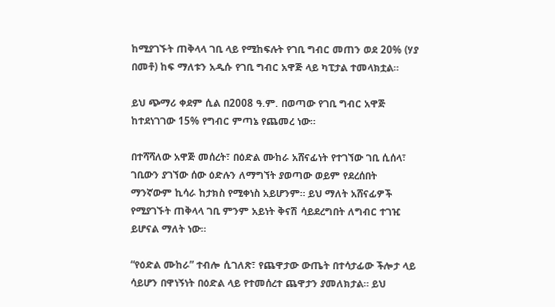ከሚያገኙት ጠቅላላ ገቢ ላይ የሚከፍሉት የገቢ ግብር መጠን ወደ 20% (ሃያ በመቶ) ከፍ ማለቱን አዲሱ የገቢ ግብር አዋጅ ላይ ካፒታል ተመላክቷል።

ይህ ጭማሪ ቀደም ሲል በ2008 ዓ.ም. በወጣው የገቢ ግብር አዋጅ ከተደነገገው 15% የግብር ምጣኔ የጨመረ ነው።

በተሻሻለው አዋጅ መሰረት፣ በዕድል ሙከራ አሸናፊነት የተገኘው ገቢ ሲሰላ፣ ገቢውን ያገኘው ሰው ዕድሉን ለማግኘት ያወጣው ወይም የደረሰበት ማንኛውም ኪሳራ ከታክስ የሚቀነስ አይሆንም። ይህ ማለት አሸናፊዎች የሚያገኙት ጠቅላላ ገቢ ምንም አይነት ቅናሽ ሳይደረግበት ለግብር ተገዢ ይሆናል ማለት ነው።

“የዕድል ሙከራ” ተብሎ ሲገለጽ፣ የጨዋታው ውጤት በተሳታፊው ችሎታ ላይ ሳይሆን በዋነኝነት በዕድል ላይ የተመሰረተ ጨዋታን ያመለክታል። ይህ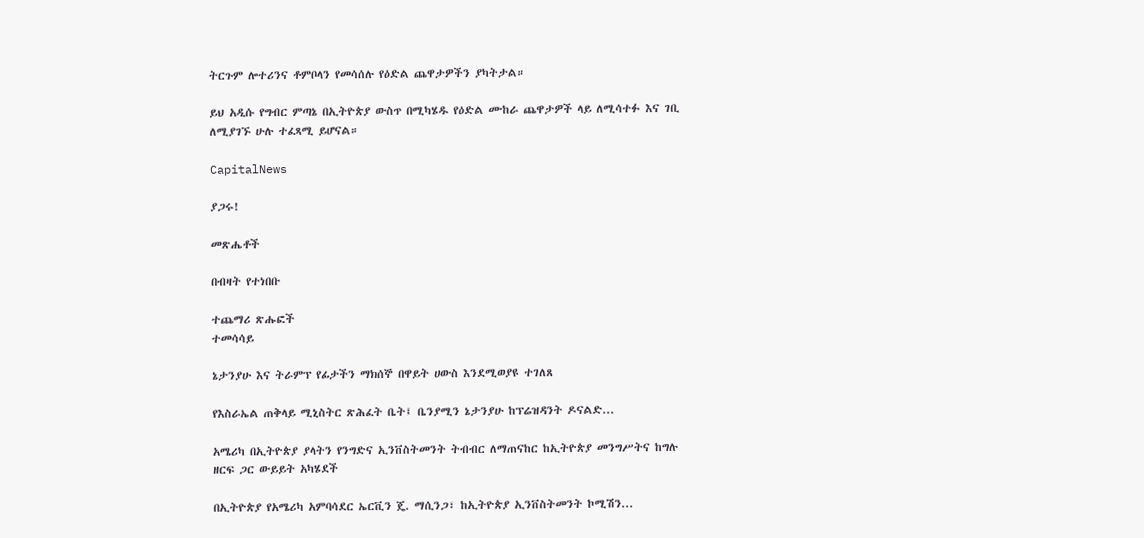ትርጉም ሎተሪንና ቶምቦላን የመሳሰሉ የዕድል ጨዋታዎችን ያካትታል።

ይህ አዲሱ የግብር ምጣኔ በኢትዮጵያ ውስጥ በሚካሄዱ የዕድል ሙከራ ጨዋታዎች ላይ ለሚሳተፉ እና ገቢ ለሚያገኙ ሁሉ ተፈጻሚ ይሆናል።

CapitalNews

ያጋሩ!

መጽሔቶች

በብዛት የተነበቡ

ተጨማሪ ጽሑፎች
ተመሳሳይ

ኔታንያሁ እና ትራምፕ የፊታችን ማክሰኞ በዋይት ሀውስ እንደሚወያዩ ተገለጸ

የእስራኤል ጠቅላይ ሚኒስትር ጽሕፈት ቤት፤ ቤንያሚን ኔታንያሁ ከፕሬዝዳንት ዶናልድ...

አሜሪካ በኢትዮጵያ ያላትን የንግድና ኢንቨስትመንት ትብብር ለማጠናከር ከኢትዮጵያ መንግሥትና ከግሉ ዘርፍ ጋር ውይይት አካሄደች

በኢትዮጵያ የአሜሪካ አምባሳደር ኤርቪን ጄ. ማሲንጋ፣ ከኢትዮጵያ ኢንቨስትመንት ኮሚሽን...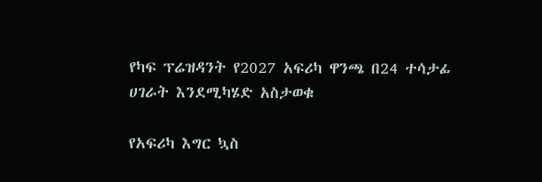የካፍ ፕሬዝዳንት የ2027 አፍሪካ ዋንጫ በ24 ተሳታፊ ሀገራት እንደሚካሄድ አስታወቁ

የአፍሪካ እግር ኳስ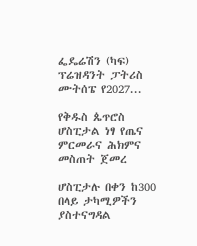ፌዴሬሽን (ካፍ) ፕሬዝዳንት ፓትሪስ ሙትሰፔ የ2027...

የቅዱስ ጴጥሮስ ሆስፒታል ነፃ የጤና ምርመራና ሕክምና መስጠት ጀመረ

ሆስፒታሉ በቀን ከ300 በላይ ታካሚዎችን ያስተናግዳል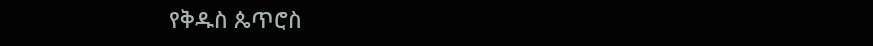የቅዱስ ጴጥሮስ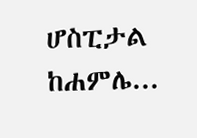ሆስፒታል ከሐምሌ...